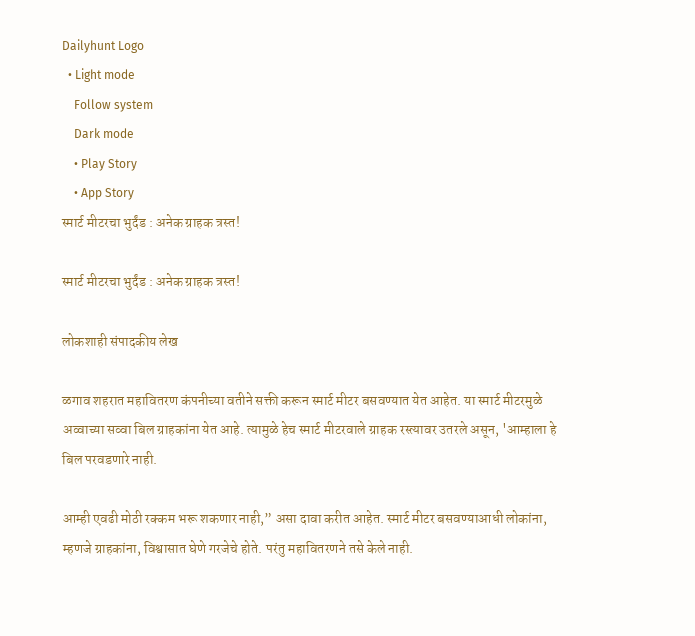Dailyhunt Logo
  • Light mode
    Follow system
    Dark mode
    • Play Story
    • App Story
स्मार्ट मीटरचा भुर्दंड : अनेक ग्राहक त्रस्त!

स्मार्ट मीटरचा भुर्दंड : अनेक ग्राहक त्रस्त!

लोकशाही संपादकीय लेख

ळगाव शहरात महावितरण कंपनीच्या वतीने सक्ती करून स्मार्ट मीटर बसवण्यात येत आहेत. या स्मार्ट मीटरमुळे अव्वाच्या सव्वा बिल ग्राहकांना येत आहे. त्यामुळे हेच स्मार्ट मीटरवाले ग्राहक रस्त्यावर उतरले असून, 'आम्हाला हे बिल परवडणारे नाही.

आम्ही एवढी मोठी रक्कम भरू शकणार नाही,” असा दावा करीत आहेत. स्मार्ट मीटर बसवण्याआधी लोकांना, म्हणजे ग्राहकांना, विश्वासात घेणे गरजेचे होते. परंतु महावितरणने तसे केले नाही.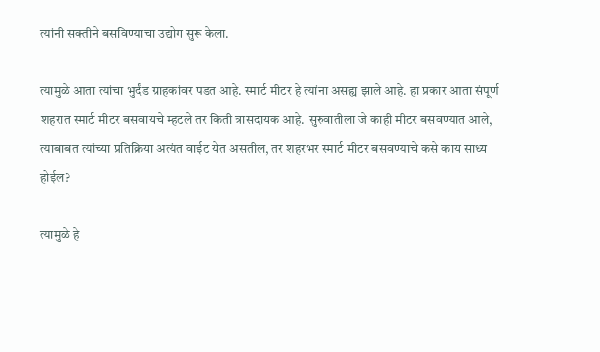त्यांनी सक्तीने बसविण्याचा उद्योग सुरू केला.

त्यामुळे आता त्यांचा भुर्दंड ग्राहकांवर पडत आहे. स्मार्ट मीटर हे त्यांना असह्य झाले आहे. हा प्रकार आता संपूर्ण शहरात स्मार्ट मीटर बसवायचे म्हटले तर किती त्रासदायक आहे. सुरुवातीला जे काही मीटर बसवण्यात आले, त्याबाबत त्यांच्या प्रतिक्रिया अत्यंत वाईट येत असतील, तर शहरभर स्मार्ट मीटर बसवण्याचे कसे काय साध्य होईल?

त्यामुळे हे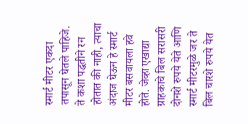स्मार्ट मीटर एकदा तपासून घेतले पाहिजे. ते कशा पद्धतीने रन होतात की नाही, त्याचा अंदाज घेऊन हे स्मार्ट मीटर बसवायला हवे होते. जेव्हा एखाद्या ग्राहकाचे बिल सरासरी दोनशे रुपये येते आणि स्मार्ट मीटरमुळे जर ते बिल चारशे रुपये येत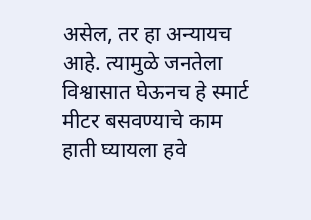असेल, तर हा अन्यायच आहे. त्यामुळे जनतेला विश्वासात घेऊनच हे स्मार्ट मीटर बसवण्याचे काम हाती घ्यायला हवे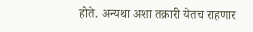होते. अन्यथा अशा तक्रारी येतच राहणार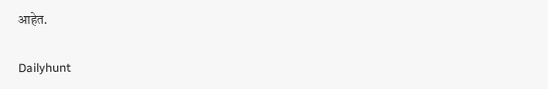आहेत.

Dailyhunt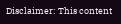Disclaimer: This content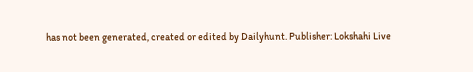has not been generated, created or edited by Dailyhunt. Publisher: Lokshahi Live